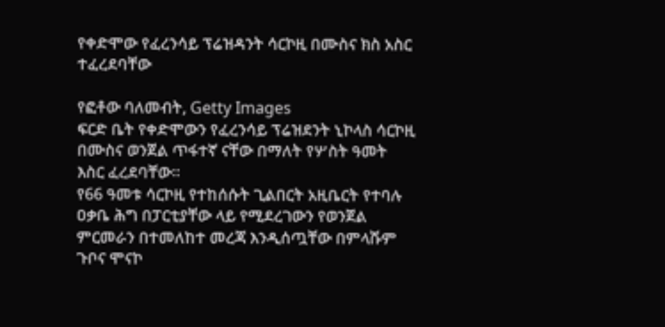የቀድሞው የፈረንሳይ ፕሬዝዳንት ሳርኮዚ በሙስና ክስ አስር ተፈረደባቸው

የፎቶው ባለመብት, Getty Images
ፍርድ ቤት የቀድሞውን የፈረንሳይ ፕሬዝደንት ኒኮላስ ሳርኮዚ በሙስና ወንጀል ጥፋተኛ ናቸው በማለት የሦስት ዓመት እስር ፈረደባቸው።
የ66 ዓመቱ ሳርኮዚ የተከሰሱት ጊልበርት አዚቤርት የተባሉ ዐቃቤ ሕግ በፓርቲያቸው ላይ የሚደረገውን የወንጀል ምርመራን በተመለከተ መረጃ እንዲሰጧቸው በምላሹም ጉቦና ሞናኮ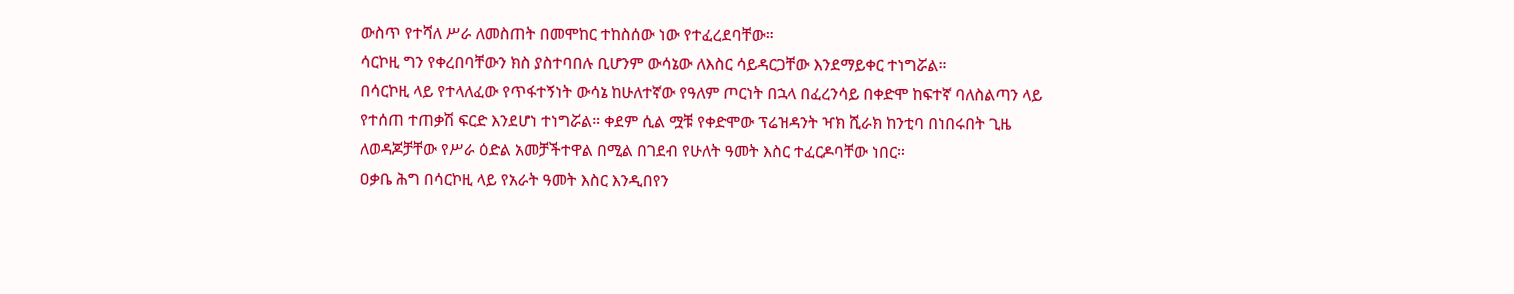ውስጥ የተሻለ ሥራ ለመስጠት በመሞከር ተከስሰው ነው የተፈረደባቸው።
ሳርኮዚ ግን የቀረበባቸውን ክስ ያስተባበሉ ቢሆንም ውሳኔው ለእስር ሳይዳርጋቸው እንደማይቀር ተነግሯል።
በሳርኮዚ ላይ የተላለፈው የጥፋተኝነት ውሳኔ ከሁለተኛው የዓለም ጦርነት በኋላ በፈረንሳይ በቀድሞ ከፍተኛ ባለስልጣን ላይ የተሰጠ ተጠቃሽ ፍርድ እንደሆነ ተነግሯል። ቀደም ሲል ሟቹ የቀድሞው ፕሬዝዳንት ዣክ ሺራክ ከንቲባ በነበሩበት ጊዜ ለወዳጆቻቸው የሥራ ዕድል አመቻችተዋል በሚል በገደብ የሁለት ዓመት እስር ተፈርዶባቸው ነበር።
ዐቃቤ ሕግ በሳርኮዚ ላይ የአራት ዓመት እስር እንዲበየን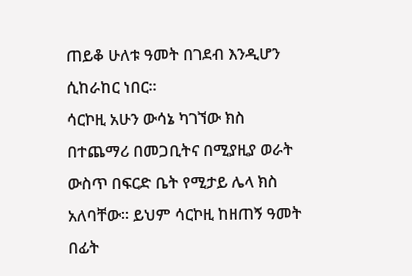ጠይቆ ሁለቱ ዓመት በገደብ እንዲሆን ሲከራከር ነበር።
ሳርኮዚ አሁን ውሳኔ ካገኘው ክስ በተጨማሪ በመጋቢትና በሚያዚያ ወራት ውስጥ በፍርድ ቤት የሚታይ ሌላ ክስ አለባቸው። ይህም ሳርኮዚ ከዘጠኝ ዓመት በፊት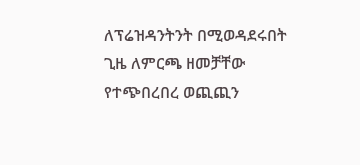ለፕሬዝዳንትንት በሚወዳደሩበት ጊዜ ለምርጫ ዘመቻቸው የተጭበረበረ ወጪጪን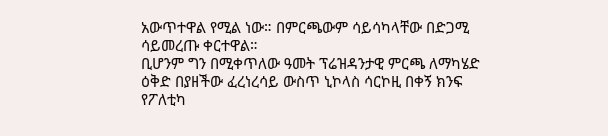አውጥተዋል የሚል ነው። በምርጫውም ሳይሳካላቸው በድጋሚ ሳይመረጡ ቀርተዋል።
ቢሆንም ግን በሚቀጥለው ዓመት ፕሬዝዳንታዊ ምርጫ ለማካሄድ ዕቅድ በያዘችው ፈረነረሳይ ውስጥ ኒኮላስ ሳርኮዚ በቀኝ ክንፍ የፖለቲካ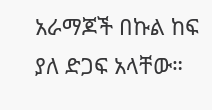አራማጆች በኩል ከፍ ያለ ድጋፍ አላቸው።